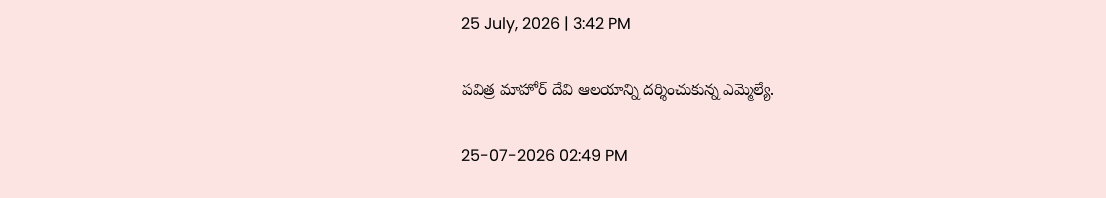25 July, 2026 | 3:42 PM

పవిత్ర మాహోర్ దేవి ఆలయాన్ని దర్శించుకున్న ఎమ్మెల్యే.

25-07-2026 02:49 PM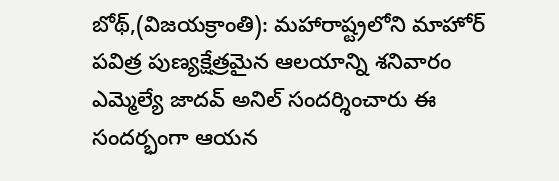బోథ్,(విజయక్రాంతి): మహారాష్ట్రలోని మాహోర్ పవిత్ర పుణ్యక్షేత్రమైన ఆలయాన్ని శనివారం ఎమ్మెల్యే జాదవ్ అనిల్ సందర్శించారు ఈ సందర్భంగా ఆయన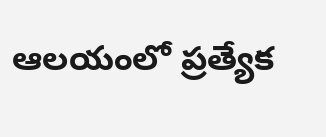ఆలయంలో ప్రత్యేక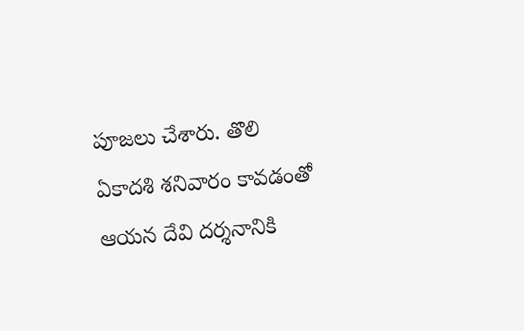పూజలు చేశారు. తొలి ఏకాదశి శనివారం కావడంతో ఆయన దేవి దర్శనానికి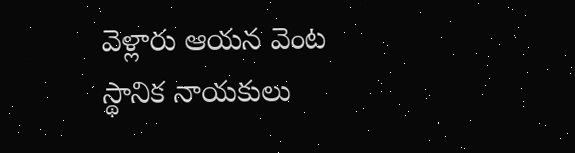వెళ్లారు ఆయన వెంట స్థానిక నాయకులు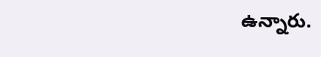ఉన్నారు.